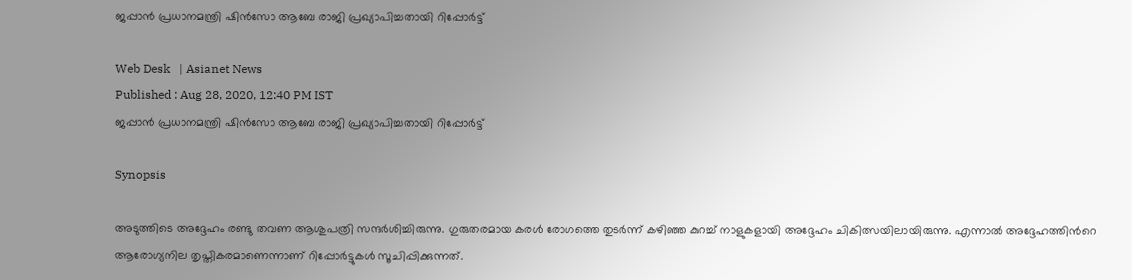ജപ്പാന്‍ പ്രധാനമന്ത്രി ഷിന്‍സോ ആബേ രാജി പ്രഖ്യാപിച്ചതായി റിപ്പോര്‍ട്ട്

Web Desk   | Asianet News
Published : Aug 28, 2020, 12:40 PM IST
ജപ്പാന്‍ പ്രധാനമന്ത്രി ഷിന്‍സോ ആബേ രാജി പ്രഖ്യാപിച്ചതായി റിപ്പോര്‍ട്ട്

Synopsis

അടുത്തിടെ അദ്ദേഹം രണ്ടു തവണ ആശുപത്രി സന്ദര്‍ശിച്ചിരുന്നു. ഗുരുതരമായ കരള്‍ രോഗത്തെ തുടര്‍ന്ന് കഴിഞ്ഞ കുറച്ച് നാളുകളായി അദ്ദേഹം ചികിത്സയിലായിരുന്നു. എന്നാല്‍ അദ്ദേഹത്തിന്‍റെ ആരോഗ്യനില തൃപ്തികരമാണെന്നാണ് റിപ്പോര്‍ട്ടുകള്‍ സൂചിപ്പിക്കുന്നത്.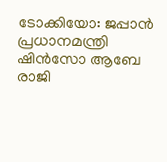ടോക്കിയോ: ജപ്പാന്‍ പ്രധാനമന്ത്രി ഷിന്‍സോ ആബേ രാജി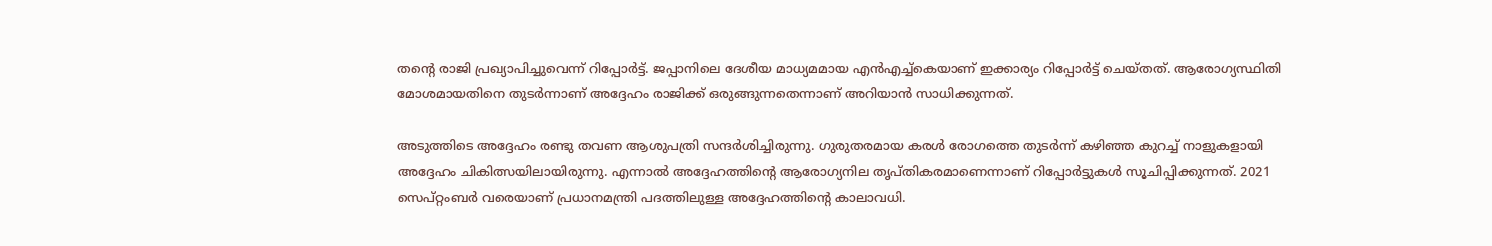തന്‍റെ രാജി പ്രഖ്യാപിച്ചുവെന്ന് റിപ്പോര്‍ട്ട്. ജപ്പാനിലെ ദേശീയ മാധ്യമമായ എന്‍എച്ച്‌കെയാണ് ഇക്കാര്യം റിപ്പോര്‍ട്ട് ചെയ്തത്. ആരോഗ്യസ്ഥിതി മോശമായതിനെ തുടര്‍ന്നാണ് അദ്ദേഹം രാജിക്ക് ഒരുങ്ങുന്നതെന്നാണ് അറിയാന്‍ സാധിക്കുന്നത്.

അടുത്തിടെ അദ്ദേഹം രണ്ടു തവണ ആശുപത്രി സന്ദര്‍ശിച്ചിരുന്നു. ഗുരുതരമായ കരള്‍ രോഗത്തെ തുടര്‍ന്ന് കഴിഞ്ഞ കുറച്ച് നാളുകളായി അദ്ദേഹം ചികിത്സയിലായിരുന്നു. എന്നാല്‍ അദ്ദേഹത്തിന്‍റെ ആരോഗ്യനില തൃപ്തികരമാണെന്നാണ് റിപ്പോര്‍ട്ടുകള്‍ സൂചിപ്പിക്കുന്നത്. 2021 സെപ്റ്റംബര്‍ വരെയാണ് പ്രധാനമന്ത്രി പദത്തിലുള്ള അദ്ദേഹത്തിന്‍റെ കാലാവധി.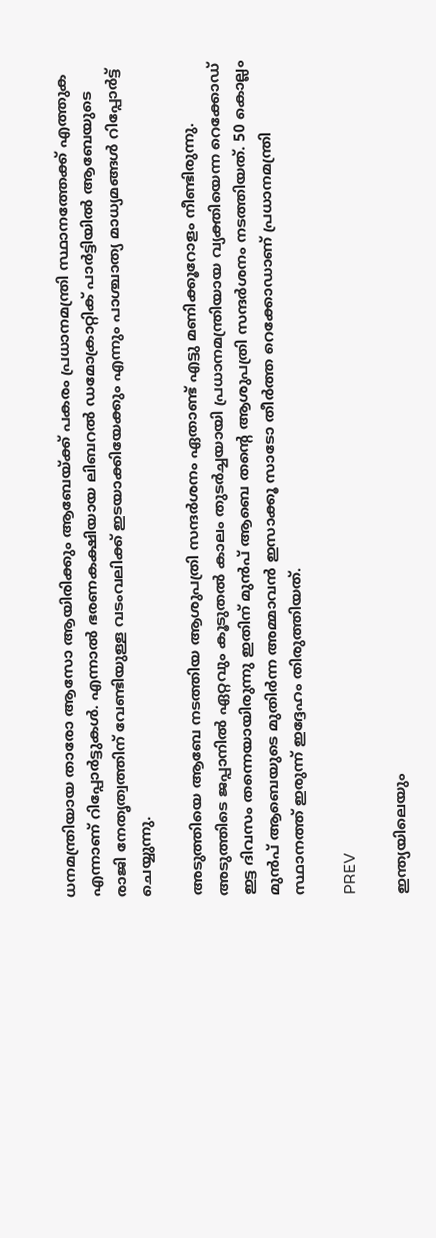ധനമന്ത്രിയായ താരോ ആസോ ആയിരിക്കും ആബേയ്ക്ക് പകരം പ്രധാനമന്ത്രി സ്ഥാനത്തേക്ക് എത്തുക എന്നാണ് റിപ്പോര്‍ട്ടുകള്‍. എന്നാല്‍ ഭരണകക്ഷിയായ ലിബറല്‍ ഡമോക്രാറ്റിക് പാര്‍ട്ടിയില്‍ ആബേയുടെ രാജി നേതൃത്വത്തിന് വേണ്ടിയുള്ള വടംവലിക്ക് ഇടയാക്കിയേക്കും എന്നും പാശ്ചാത്യ മാധ്യമങ്ങള്‍ റിപ്പോര്‍ട്ട് ചെയ്യുന്നു.

അടുത്തിയെ ആബേ നടത്തിയ ആശുപത്രി സന്ദര്‍ശനം ഏതാണ്ട് എട്ടു മണിക്കൂറോളം നീണ്ടിരുന്നു. അടുത്തിടെ ജപ്പാനില്‍ ഏറ്റവും കൂടുതല്‍ കാലം തുടര്‍ച്ചയായി പ്രധാനമന്ത്രിയായ വ്യക്തിയെന്ന റെക്കോഡ് ഇട്ട ദിവസം തന്നെയായിരുന്നു ഇതിന് മുന്‍പ് ആബെ തന്‍റെ ആശുപത്രി സന്ദര്‍ശനം നടത്തിയത്. 50 കൊല്ലം മുന്‍പ് ആബെയുടെ മുതിര്‍ന്ന അമ്മാവന്‍ ഇസാക്കൂ സാടോ തീര്‍ത്ത റെക്കോഡാണ് പ്രധാനമന്ത്രി സ്ഥാനത്ത് ഇരുന്ന് ഇദ്ദേഹം തിരുത്തിയത്.

PREV

ഇന്ത്യയിലെയും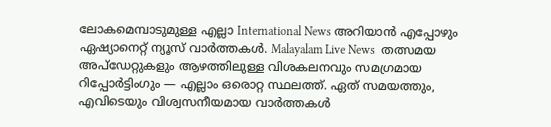ലോകമെമ്പാടുമുള്ള എല്ലാ International News അറിയാൻ എപ്പോഴും ഏഷ്യാനെറ്റ് ന്യൂസ് വാർത്തകൾ. Malayalam Live News  തത്സമയ അപ്‌ഡേറ്റുകളും ആഴത്തിലുള്ള വിശകലനവും സമഗ്രമായ റിപ്പോർട്ടിംഗും — എല്ലാം ഒരൊറ്റ സ്ഥലത്ത്. ഏത് സമയത്തും, എവിടെയും വിശ്വസനീയമായ വാർത്തകൾ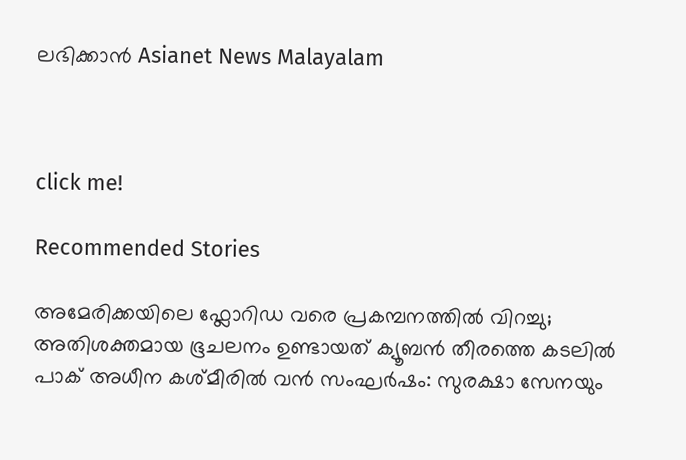ലഭിക്കാൻ Asianet News Malayalam



click me!

Recommended Stories

അമേരിക്കയിലെ ഫ്ലോറിഡ വരെ പ്രകമ്പനത്തിൽ വിറച്ചു; അതിശക്തമായ ഭൂചലനം ഉണ്ടായത് ക്യൂബൻ തീരത്തെ കടലിൽ
പാക് അധീന കശ്മീരിൽ വൻ സംഘർഷം: സുരക്ഷാ സേനയും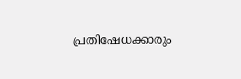പ്രതിഷേധക്കാരും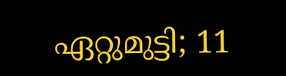ഏറ്റുമുട്ടി; 11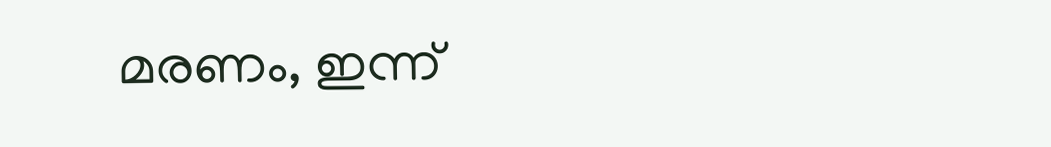മരണം, ഇന്ന്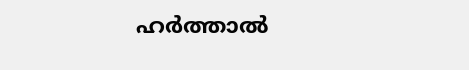ഹർത്താൽ